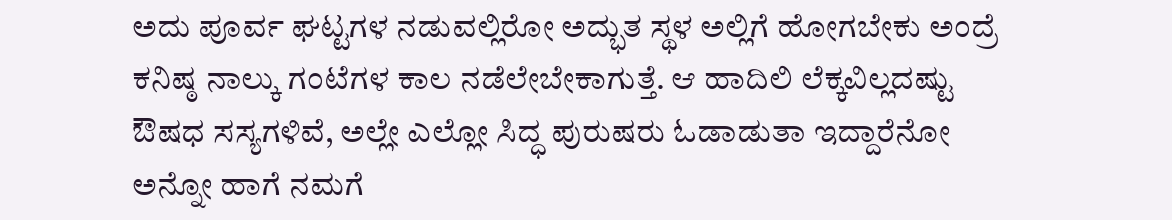ಅದು ಪೂರ್ವ ಘಟ್ಟಗಳ ನಡುವಲ್ಲಿರೋ ಅದ್ಭುತ ಸ್ಥಳ ಅಲ್ಲಿಗೆ ಹೋಗಬೇಕು ಅಂದ್ರೆ ಕನಿಷ್ಠ ನಾಲ್ಕು ಗಂಟೆಗಳ ಕಾಲ ನಡೆಲೇಬೇಕಾಗುತ್ತೆ. ಆ ಹಾದಿಲಿ ಲೆಕ್ಕವಿಲ್ಲದಷ್ಟು ಔಷಧ ಸಸ್ಯಗಳಿವೆ, ಅಲ್ಲೇ ಎಲ್ಲೋ ಸಿದ್ಧ ಪುರುಷರು ಓಡಾಡುತಾ ಇದ್ದಾರೆನೋ ಅನ್ನೋ ಹಾಗೆ ನಮಗೆ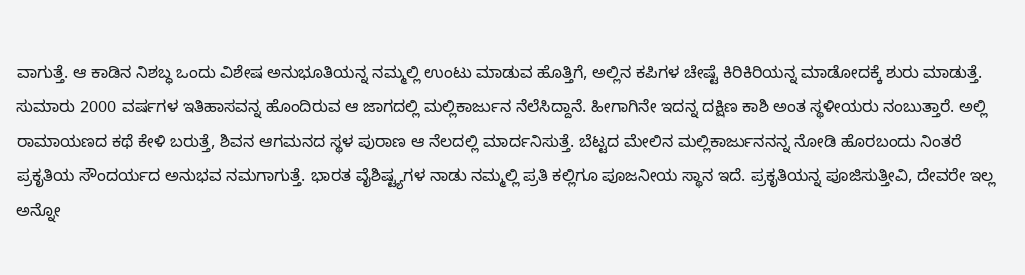ವಾಗುತ್ತೆ. ಆ ಕಾಡಿನ ನಿಶಬ್ಧ ಒಂದು ವಿಶೇಷ ಅನುಭೂತಿಯನ್ನ ನಮ್ಮಲ್ಲಿ ಉಂಟು ಮಾಡುವ ಹೊತ್ತಿಗೆ, ಅಲ್ಲಿನ ಕಪಿಗಳ ಚೇಷ್ಟೆ ಕಿರಿಕಿರಿಯನ್ನ ಮಾಡೋದಕ್ಕೆ ಶುರು ಮಾಡುತ್ತೆ. ಸುಮಾರು 2000 ವರ್ಷಗಳ ಇತಿಹಾಸವನ್ನ ಹೊಂದಿರುವ ಆ ಜಾಗದಲ್ಲಿ ಮಲ್ಲಿಕಾರ್ಜುನ ನೆಲೆಸಿದ್ದಾನೆ. ಹೀಗಾಗಿನೇ ಇದನ್ನ ದಕ್ಷಿಣ ಕಾಶಿ ಅಂತ ಸ್ಥಳೀಯರು ನಂಬುತ್ತಾರೆ. ಅಲ್ಲಿ ರಾಮಾಯಣದ ಕಥೆ ಕೇಳಿ ಬರುತ್ತೆ, ಶಿವನ ಆಗಮನದ ಸ್ಥಳ ಪುರಾಣ ಆ ನೆಲದಲ್ಲಿ ಮಾರ್ದನಿಸುತ್ತೆ. ಬೆಟ್ಟದ ಮೇಲಿನ ಮಲ್ಲಿಕಾರ್ಜುನನನ್ನ ನೋಡಿ ಹೊರಬಂದು ನಿಂತರೆ ಪ್ರಕೃತಿಯ ಸೌಂದರ್ಯದ ಅನುಭವ ನಮಗಾಗುತ್ತೆ. ಭಾರತ ವೈಶಿಷ್ಟ್ಯಗಳ ನಾಡು ನಮ್ಮಲ್ಲಿ ಪ್ರತಿ ಕಲ್ಲಿಗೂ ಪೂಜನೀಯ ಸ್ಥಾನ ಇದೆ. ಪ್ರಕೃತಿಯನ್ನ ಪೂಜಿಸುತ್ತೀವಿ, ದೇವರೇ ಇಲ್ಲ ಅನ್ನೋ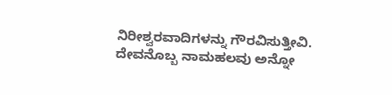ನಿರೀಶ್ವರವಾದಿಗಳನ್ನು ಗೌರವಿಸುತ್ತೀವಿ. ದೇವನೊಬ್ಬ ನಾಮಹಲವು ಅನ್ನೋ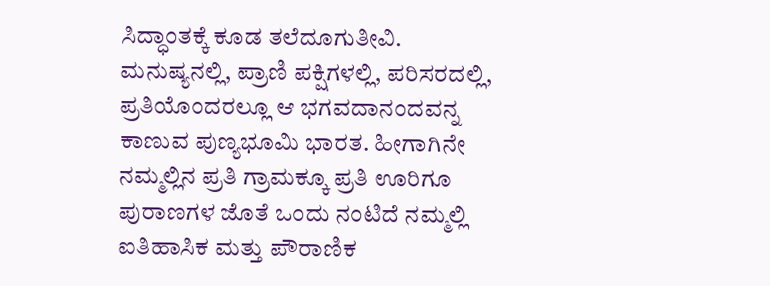ಸಿದ್ಧಾಂತಕ್ಕೆ ಕೂಡ ತಲೆದೂಗುತೀವಿ. ಮನುಷ್ಯನಲ್ಲಿ, ಪ್ರಾಣಿ ಪಕ್ಷಿಗಳಲ್ಲಿ, ಪರಿಸರದಲ್ಲಿ, ಪ್ರತಿಯೊಂದರಲ್ಲೂ ಆ ಭಗವದಾನಂದವನ್ನ ಕಾಣುವ ಪುಣ್ಯಭೂಮಿ ಭಾರತ. ಹೀಗಾಗಿನೇ ನಮ್ಮಲ್ಲಿನ ಪ್ರತಿ ಗ್ರಾಮಕ್ಕೂ ಪ್ರತಿ ಊರಿಗೂ ಪುರಾಣಗಳ ಜೊತೆ ಒಂದು ನಂಟಿದೆ ನಮ್ಮಲ್ಲಿ ಐತಿಹಾಸಿಕ ಮತ್ತು ಪೌರಾಣಿಕ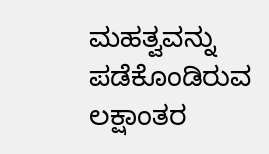ಮಹತ್ವವನ್ನು ಪಡೆಕೊಂಡಿರುವ ಲಕ್ಷಾಂತರ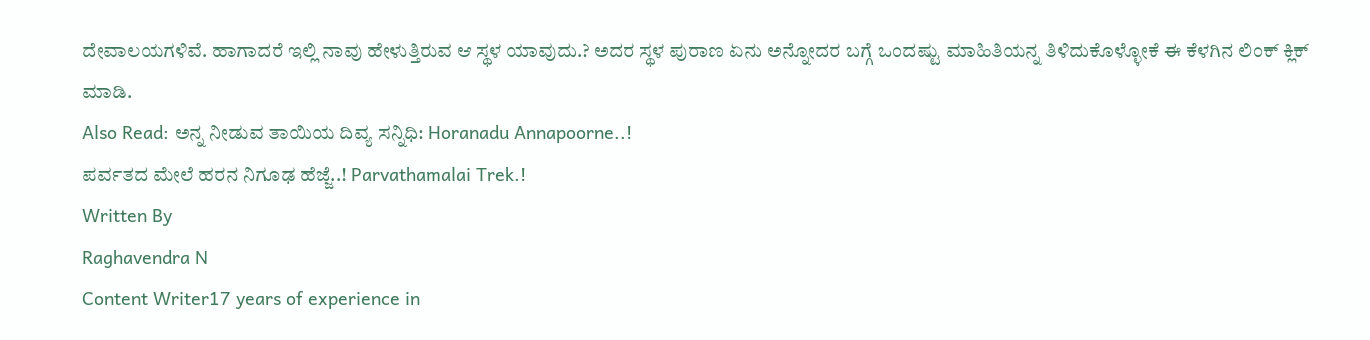ದೇವಾಲಯಗಳಿವೆ. ಹಾಗಾದರೆ ಇಲ್ಲಿ ನಾವು ಹೇಳುತ್ತಿರುವ ಆ ಸ್ಥಳ ಯಾವುದು.? ಅದರ ಸ್ಥಳ ಪುರಾಣ ಏನು ಅನ್ನೋದರ ಬಗ್ಗೆ ಒಂದಷ್ಟು ಮಾಹಿತಿಯನ್ನ ತಿಳಿದುಕೊಳ್ಳೋಕೆ ಈ ಕೆಳಗಿನ ಲಿಂಕ್ ಕ್ಲಿಕ್ ಮಾಡಿ.
Also Read: ಅನ್ನ ನೀಡುವ ತಾಯಿಯ ದಿವ್ಯ ಸನ್ನಿಧಿ: Horanadu Annapoorne..!
ಪರ್ವತದ ಮೇಲೆ ಹರನ ನಿಗೂಢ ಹೆಜ್ಜೆ..! Parvathamalai Trek.!
Written By
Raghavendra N
Content Writer17 years of experience in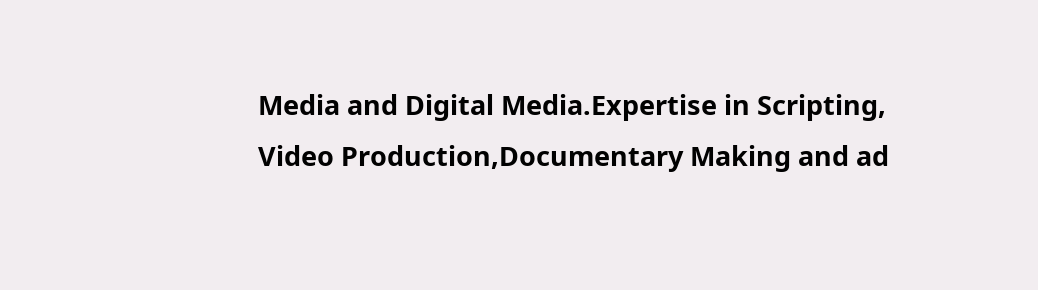Media and Digital Media.Expertise in Scripting, Video Production,Documentary Making and ad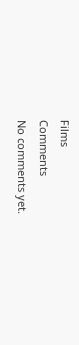Films
Comments
No comments yet.